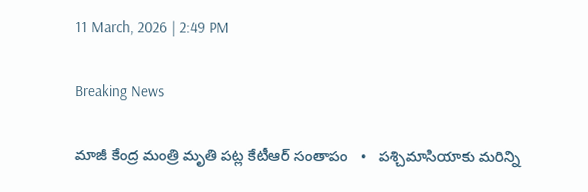11 March, 2026 | 2:49 PM

Breaking News

మాజీ కేంద్ర మంత్రి మృతి పట్ల కేటీఆర్ సంతాపం   •   పశ్చిమాసియాకు మరిన్ని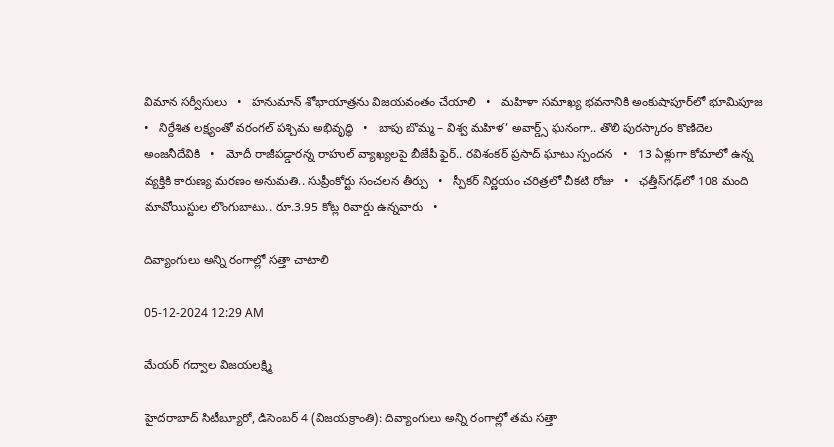విమాన సర్వీసులు   •   హనుమాన్ శోభాయాత్రను విజయవంతం చేయాలి   •   మహిళా సమాఖ్య భవనానికి అంకుషాపూర్‌లో భూమిపూజ   •   నిర్దేశిత లక్ష్యంతో వరంగల్ పశ్చిమ అభివృద్ధి   •   బాపు బొమ్మ – విశ్వ మహిళ’ అవార్డ్స్ ఘనంగా.. తొలి పురస్కారం కొణిదెల అంజనీదేవికి   •   మోదీ రాజీపడ్డారన్న రాహుల్ వ్యాఖ్యలపై బీజేపీ ఫైర్.. రవిశంకర్ ప్రసాద్ ఘాటు స్పందన   •   13 ఏళ్లుగా కోమాలో ఉన్న వ్యక్తికి కారుణ్య మరణం అనుమతి.. సుప్రీంకోర్టు సంచలన తీర్పు   •   స్పీకర్ నిర్ణయం చరిత్రలో చీకటి రోజు   •   ఛత్తీస్‌గఢ్‌లో 108 మంది మావోయిస్టుల లొంగుబాటు.. రూ.3.95 కోట్ల రివార్డు ఉన్నవారు   •

దివ్యాంగులు అన్ని రంగాల్లో సత్తా చాటాలి

05-12-2024 12:29 AM

మేయర్ గద్వాల విజయలక్ష్మి

హైదరాబాద్ సిటీబ్యూరో, డిసెంబర్ 4 (విజయక్రాంతి): దివ్యాంగులు అన్ని రంగాల్లో తమ సత్తా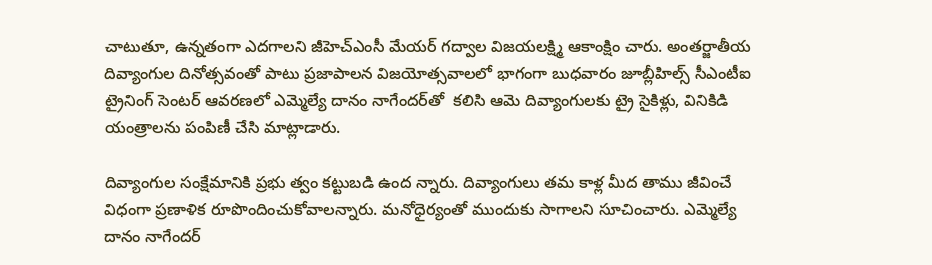చాటుతూ, ఉన్నతంగా ఎదగాలని జీహెచ్‌ఎంసీ మేయర్ గద్వాల విజయలక్ష్మి ఆకాంక్షిం చారు. అంతర్జాతీయ దివ్యాంగుల దినోత్సవంతో పాటు ప్రజాపాలన విజయోత్సవాలలో భాగంగా బుధవారం జూబ్లీహిల్స్ సీఎంటీఐ ట్రైనింగ్ సెంటర్ ఆవరణలో ఎమ్మెల్యే దానం నాగేందర్‌తో  కలిసి ఆమె దివ్యాంగులకు ట్రై సైకిళ్లు, వినికిడి యంత్రాలను పంపిణీ చేసి మాట్లాడారు.

దివ్యాంగుల సంక్షేమానికి ప్రభు త్వం కట్టుబడి ఉంద న్నారు. దివ్యాంగులు తమ కాళ్ల మీద తాము జీవించే విధంగా ప్రణాళిక రూపొందించుకోవాలన్నారు. మనోధైర్యంతో ముందుకు సాగాలని సూచించారు. ఎమ్మెల్యే దానం నాగేందర్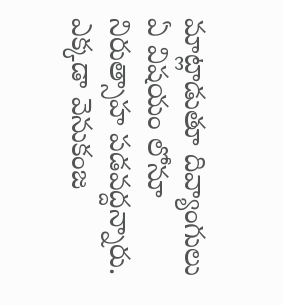మాట్లాడుతూ దివ్యాంగులు ఏ విషయం లోనూ నిరుత్సాహ పడవద్దన్నారు. ఎక్కడా వెనుకంజ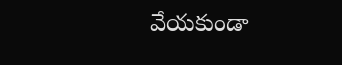వేయకుండా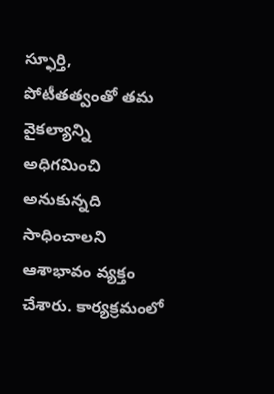స్ఫూర్తి, పోటీతత్వంతో తమ వైకల్యాన్ని అధిగమించి అనుకున్నది సాధించాలని ఆశాభావం వ్యక్తం చేశారు. కార్యక్రమంలో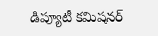డిప్యూటీ కమిషనర్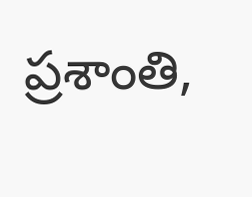ప్రశాంతి,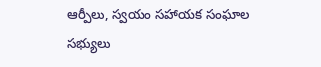ఆర్పీలు, స్వయం సహాయక సంఘాల సభ్యులు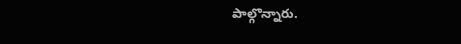పాల్గొన్నారు.